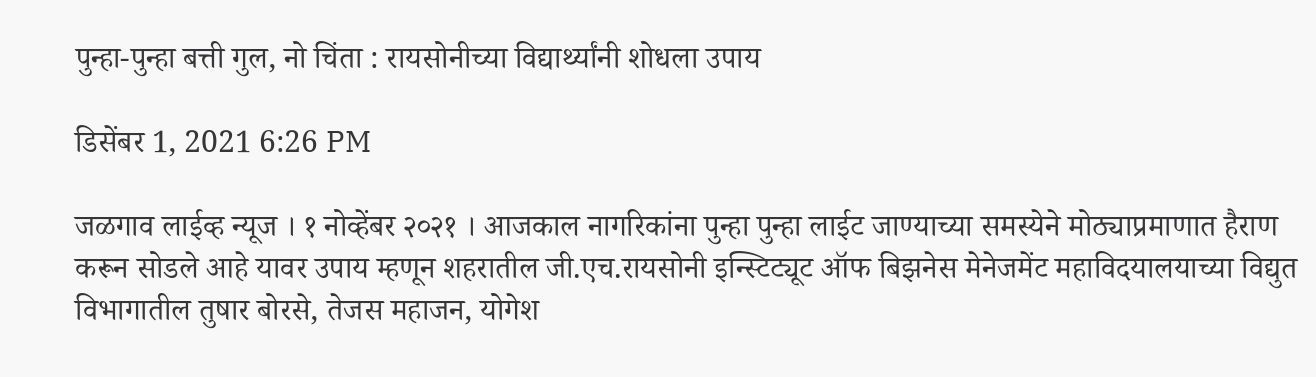पुन्हा-पुन्हा बत्ती गुल, नो चिंता : रायसोनीच्या विद्यार्थ्यांनी शोधला उपाय

डिसेंबर 1, 2021 6:26 PM

जळगाव लाईव्ह न्यूज । १ नोव्हेंबर २०२१ । आजकाल नागरिकांना पुन्हा पुन्हा लाईट जाण्याच्या समस्येने मोठ्याप्रमाणात हैराण करून सोडले आहे यावर उपाय म्हणून शहरातील जी.एच.रायसोनी इन्स्टिट्यूट ऑफ बिझनेस मेनेजमेंट महाविदयालयाच्या विद्युत विभागातील तुषार बोरसे, तेजस महाजन, योगेश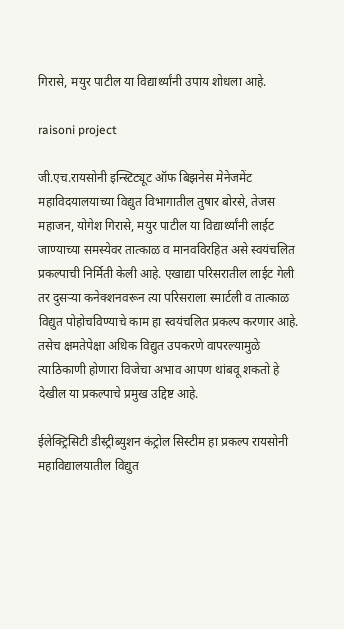गिरासे, मयुर पाटील या विद्यार्थ्यांनी उपाय शोधला आहे.

raisoni project

जी.एच.रायसोनी इन्स्टिट्यूट ऑफ बिझनेस मेनेजमेंट महाविदयालयाच्या विद्युत विभागातील तुषार बोरसे, तेजस महाजन, योगेश गिरासे, मयुर पाटील या विद्यार्थ्यांनी लाईट जाण्याच्या समस्येवर तात्काळ व मानवविरहित असे स्वयंचलित प्रकल्पाची निर्मिती केली आहे. एखाद्या परिसरातील लाईट गेली तर दुसऱ्या कनेक्शनवरून त्या परिसराला स्मार्टली व तात्काळ विद्युत पोहोचविण्याचे काम हा स्वयंचलित प्रकल्प करणार आहे. तसेच क्षमतेपेक्षा अधिक विद्युत उपकरणे वापरल्यामुळे त्याठिकाणी होणारा विजेचा अभाव आपण थांबवू शकतो हे देखील या प्रकल्पाचे प्रमुख उद्दिष्ट आहे.

ईलेक्ट्रिसिटी डीस्ट्रीब्युशन कंट्रोल सिस्टीम हा प्रकल्प रायसोनी महाविद्यालयातील विद्युत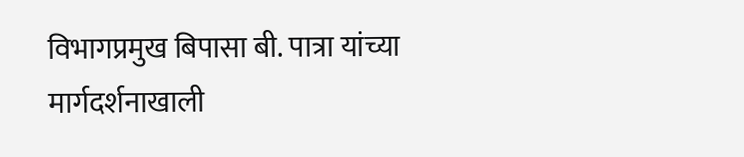विभागप्रमुख बिपासा बी. पात्रा यांच्या मार्गदर्शनाखाली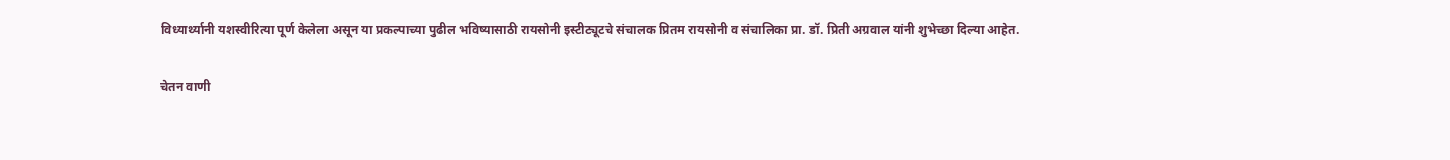विध्यार्थ्यानी यशस्वीरित्या पूर्ण केलेला असून या प्रकल्पाच्या पुढील भविष्यासाठी रायसोनी इस्टीट्यूटचे संचालक प्रितम रायसोनी व संचालिका प्रा. डॉ. प्रिती अग्रवाल यांनी शुभेच्छा दिल्या आहेत.

चेतन वाणी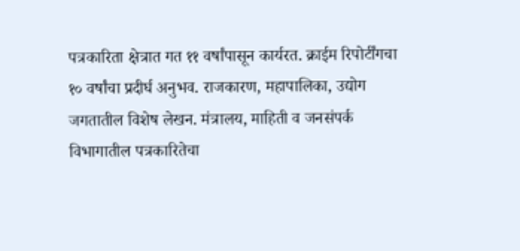पत्रकारिता क्षेत्रात गत ११ वर्षांपासून कार्यरत. क्राईम रिपोर्टींगचा १० वर्षांचा प्रदीर्घ अनुभव. राजकारण, महापालिका, उद्योग जगतातील विशेष लेखन. मंत्रालय, माहिती व जनसंपर्क विभागातील पत्रकारितेचा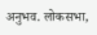अनुभव. लोकसभा,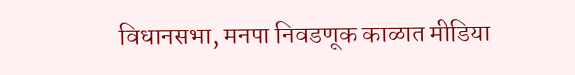विधानसभा, मनपा निवडणूक काळात मीडिया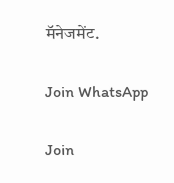मॅनेजमेंट.

Join WhatsApp

Join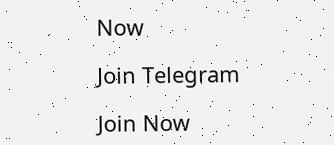Now

Join Telegram

Join Now